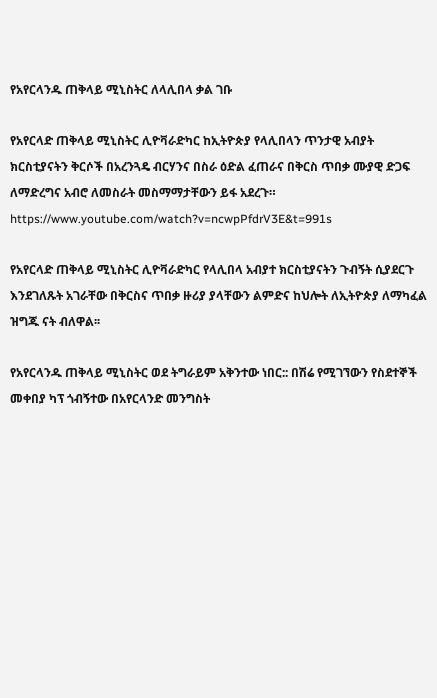የአየርላንዱ ጠቅላይ ሚኒስትር ለላሊበላ ቃል ገቡ

የአየርላድ ጠቅላይ ሚኒስትር ሊዮቫራድካር ከኢትዮጵያ የላሊበላን ጥንታዊ አብያት ክርስቲያናትን ቅርሶች በአረንጓዴ ብርሃንና በስራ ዕድል ፈጠራና በቅርስ ጥበቃ ሙያዊ ድጋፍ ለማድረግና አብሮ ለመስራት መስማማታቸውን ይፋ አደረጉ።
https://www.youtube.com/watch?v=ncwpPfdrV3E&t=991s

የአየርላድ ጠቅላይ ሚኒስትር ሊዮቫራድካር የላሊበላ አብያተ ክርስቲያናትን ጉብኝት ሲያደርጉ እንደገለጹት አገራቸው በቅርስና ጥበቃ ዙሪያ ያላቸውን ልምድና ከህሎት ለኢትዮጵያ ለማካፈል ዝግጁ ናት ብለዋል፡፡

የአየርላንዱ ጠቅላይ ሚኒስትር ወደ ትግራይም አቅንተው ነበር:: በሽሬ የሚገኘውን የስደተኞች መቀበያ ካፕ ጎብኝተው በአየርላንድ መንግስት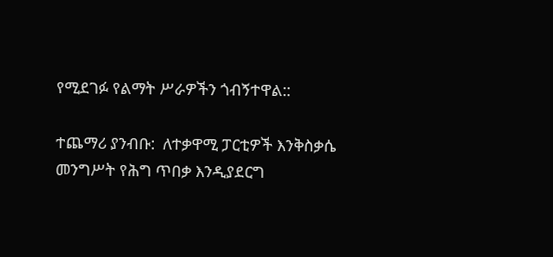የሚደገፉ የልማት ሥራዎችን ጎብኝተዋል::

ተጨማሪ ያንብቡ:  ለተቃዋሚ ፓርቲዎች እንቅስቃሴ መንግሥት የሕግ ጥበቃ እንዲያደርግ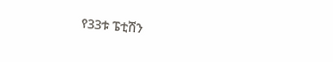የ33ቱ ፔቲሽን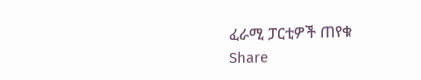ፈራሚ ፓርቲዎች ጠየቁ
Share